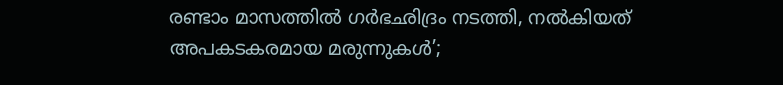രണ്ടാം മാസത്തില്‍ ഗര്‍ഭഛിദ്രം നടത്തി, നല്‍കിയത് അപകടകരമായ മരുന്നുകള്‍’;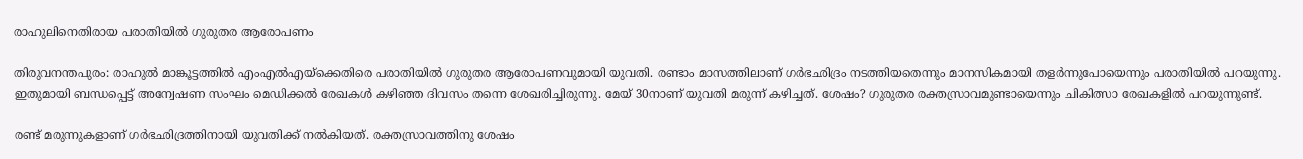രാഹുലിനെതിരായ പരാതിയില്‍ ഗുരുതര ആരോപണം

തിരുവനന്തപുരം: രാഹുല്‍ മാങ്കൂട്ടത്തില്‍ എംഎല്‍എയ്‌ക്കെതിരെ പരാതിയില്‍ ഗുരുതര ആരോപണവുമായി യുവതി. രണ്ടാം മാസത്തിലാണ് ഗര്‍ഭഛിദ്രം നടത്തിയതെന്നും മാനസികമായി തളര്‍ന്നുപോയെന്നും പരാതിയില്‍ പറയുന്നു. ഇതുമായി ബന്ധപ്പെട്ട് അന്വേഷണ സംഘം മെഡിക്കല്‍ രേഖകള്‍ കഴിഞ്ഞ ദിവസം തന്നെ ശേഖരിച്ചിരുന്നു. മേയ് 30നാണ് യുവതി മരുന്ന് കഴിച്ചത്. ശേഷം? ഗുരുതര രക്തസ്രാവമുണ്ടായെന്നും ചികിത്സാ രേഖകളില്‍ പറയുന്നുണ്ട്.

രണ്ട് മരുന്നുകളാണ് ഗര്‍ഭഛിദ്രത്തിനായി യുവതിക്ക് നല്‍കിയത്. രക്തസ്രാവത്തിനു ശേഷം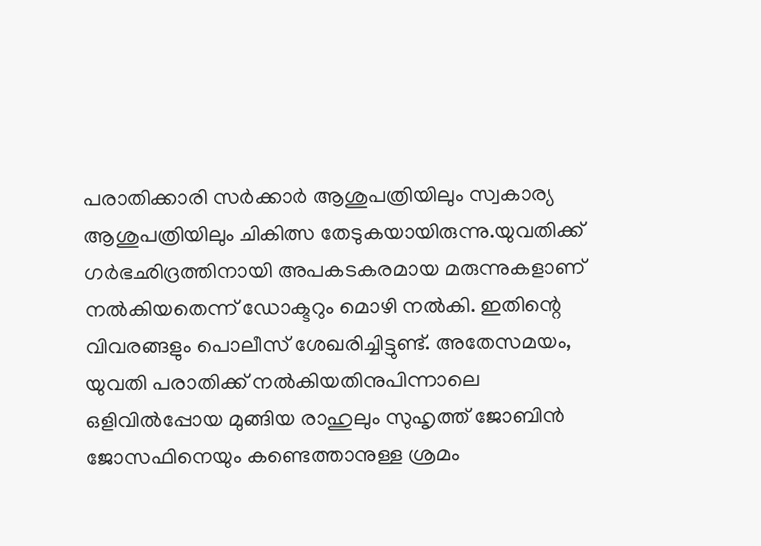പരാതിക്കാരി സര്‍ക്കാര്‍ ആശുപത്രിയിലും സ്വകാര്യ ആശുപത്രിയിലും ചികിത്സ തേടുകയായിരുന്നു.യുവതിക്ക് ഗര്‍ഭഛിദ്രത്തിനായി അപകടകരമായ മരുന്നുകളാണ് നല്‍കിയതെന്ന് ഡോക്ടറും മൊഴി നല്‍കി. ഇതിന്റെ വിവരങ്ങളും പൊലീസ് ശേഖരിച്ചിട്ടുണ്ട്. അതേസമയം, യുവതി പരാതിക്ക് നല്‍കിയതിനുപിന്നാലെ ഒളിവില്‍പ്പോയ മുങ്ങിയ രാഹുലും സുഹൃത്ത് ജോബിന്‍ ജോസഫിനെയും കണ്ടെത്താനുള്ള ശ്രമം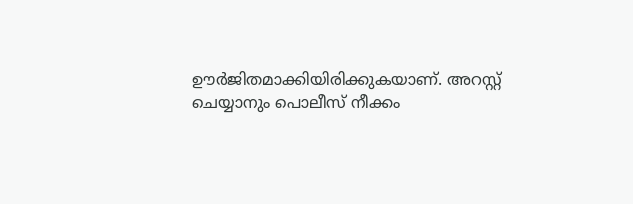ഊര്‍ജിതമാക്കിയിരിക്കുകയാണ്. അറസ്റ്റ് ചെയ്യാനും പൊലീസ് നീക്കം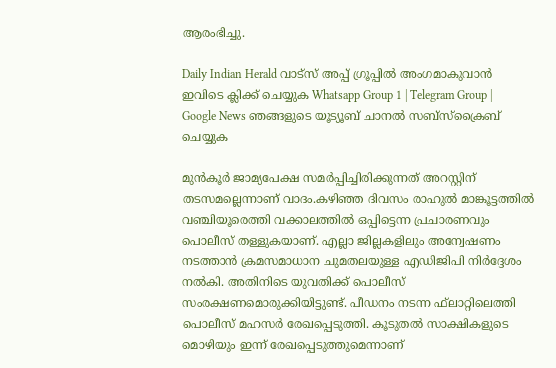ആരംഭിച്ചു.

Daily Indian Herald വാട്സ് അപ്പ് ഗ്രൂപ്പിൽ അംഗമാകുവാൻ ഇവിടെ ക്ലിക്ക് ചെയ്യുക Whatsapp Group 1 | Telegram Group | Google News ഞങ്ങളുടെ യൂട്യൂബ് ചാനൽ സബ്സ്ക്രൈബ് ചെയ്യുക

മുന്‍കൂര്‍ ജാമ്യപേക്ഷ സമര്‍പ്പിച്ചിരിക്കുന്നത് അറസ്റ്റിന് തടസമല്ലെന്നാണ് വാദം.കഴിഞ്ഞ ദിവസം രാഹുല്‍ മാങ്കൂട്ടത്തില്‍ വഞ്ചിയൂരെത്തി വക്കാലത്തില്‍ ഒപ്പിട്ടെന്ന പ്രചാരണവും പൊലീസ് തള്ളുകയാണ്. എല്ലാ ജില്ലകളിലും അന്വേഷണം നടത്താന്‍ ക്രമസമാധാന ചുമതലയുള്ള എഡിജിപി നിര്‍ദ്ദേശം നല്‍കി. അതിനിടെ യുവതിക്ക് പൊലീസ് സംരക്ഷണമൊരുക്കിയിട്ടുണ്ട്. പീഡനം നടന്ന ഫ്‌ലാറ്റിലെത്തി പൊലീസ് മഹസര്‍ രേഖപ്പെടുത്തി. കൂടുതല്‍ സാക്ഷികളുടെ മൊഴിയും ഇന്ന് രേഖപ്പെടുത്തുമെന്നാണ്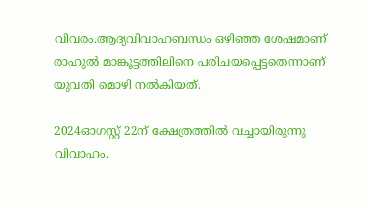വിവരം.ആദ്യവിവാഹബന്ധം ഒഴിഞ്ഞ ശേഷമാണ് രാഹുല്‍ മാങ്കൂട്ടത്തിലിനെ പരിചയപ്പെട്ടതെന്നാണ് യുവതി മൊഴി നല്‍കിയത്.

2024ഓഗസ്റ്റ് 22ന് ക്ഷേത്രത്തില്‍ വച്ചായിരുന്നു വിവാഹം.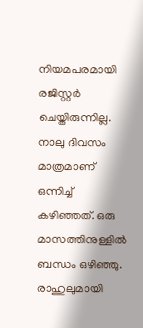നിയമപരമായി രജിസ്റ്റര്‍ ചെയ്തിരുന്നില്ല. നാലു ദിവസം മാത്രമാണ് ഒന്നിച്ച് കഴിഞ്ഞത്. ഒരു മാസത്തിനുള്ളില്‍ ബന്ധം ഒഴിഞ്ഞു. രാഹുലുമായി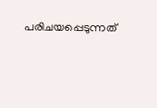പരിചയപ്പെടുന്നത്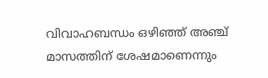വിവാഹബന്ധം ഒഴിഞ്ഞ് അഞ്ച് മാസത്തിന് ശേഷമാണെന്നും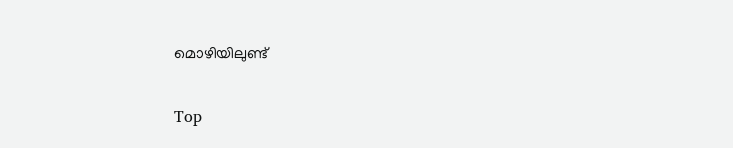മൊഴിയിലുണ്ട്

Top